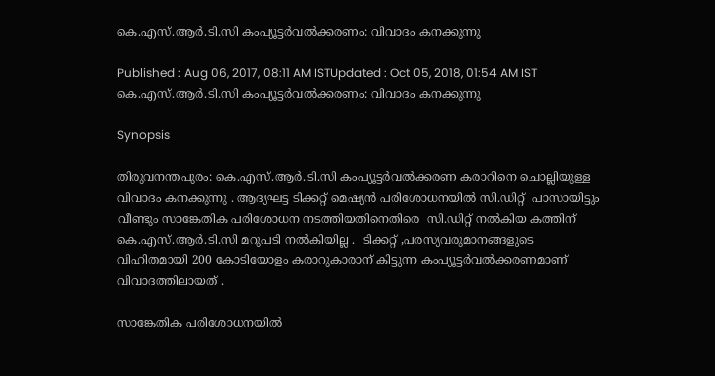കെ.എസ്.ആര്‍.ടി.സി കംപ്യൂട്ടര്‍വൽക്കരണം: വിവാദം കനക്കുന്നു

Published : Aug 06, 2017, 08:11 AM ISTUpdated : Oct 05, 2018, 01:54 AM IST
കെ.എസ്.ആര്‍.ടി.സി കംപ്യൂട്ടര്‍വൽക്കരണം: വിവാദം കനക്കുന്നു

Synopsis

തിരുവനന്തപുരം: കെ.എസ്.ആര്‍.ടി.സി കംപ്യൂട്ടര്‍വൽക്കരണ കരാറിനെ ചൊല്ലിയുള്ള വിവാദം കനക്കുന്നു . ആദ്യഘട്ട ടിക്കറ്റ് മെഷ്യൻ പരിശോധനയിൽ സി.ഡിറ്റ്  പാസായിട്ടും വീണ്ടും സാങ്കേതിക പരിശോധന നടത്തിയതിനെതിരെ  സി.ഡിറ്റ് നല്‍കിയ കത്തിന് കെ.എസ്.ആര്‍.ടി.സി മറുപടി നല്‍കിയില്ല .  ടിക്കറ്റ് ,പരസ്യവരുമാനങ്ങളുടെ വിഹിതമായി 200 കോടിയോളം കരാറുകാരാന് കിട്ടുന്ന കംപ്യൂട്ടര്‍വല്‍ക്കരണമാണ് വിവാദത്തിലായത് .

സാങ്കേതിക പരിശോധനയിൽ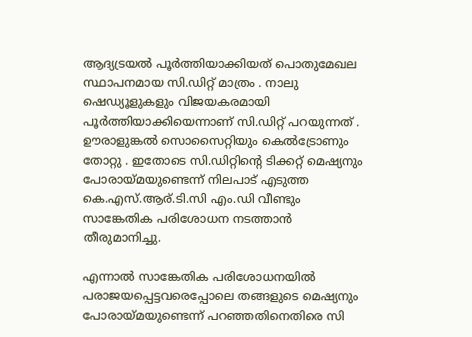ആദ്യട്രയൽ പൂര്‍ത്തിയാക്കിയത് പൊതുമേഖല സ്ഥാപനമായ സി.ഡിറ്റ് മാത്രം . നാലു ഷെഡ്യൂളുകളും വിജയകരമായി പൂര്‍ത്തിയാക്കിയെന്നാണ് സി.ഡിറ്റ് പറയുന്നത് . ഊരാളുങ്കൽ സൊസൈറ്റിയും കെൽട്രോണും തോറ്റു . ഇതോടെ സി.ഡിറ്റിന്‍റെ ടിക്കറ്റ് മെഷ്യനും പോരായ്മയുണ്ടെന്ന് നിലപാട് എടുത്ത കെ.എസ്.ആര്.ടി.സി എം.ഡി വീണ്ടും സാങ്കേതിക പരിശോധന നടത്താൻ തീരുമാനിച്ചു.

എന്നാൽ സാങ്കേതിക പരിശോധനയിൽ പരാജയപ്പെട്ടവരെപ്പോലെ തങ്ങളുടെ മെഷ്യനും പോരായ്മയുണ്ടെന്ന് പറഞ്ഞതിനെതിരെ സി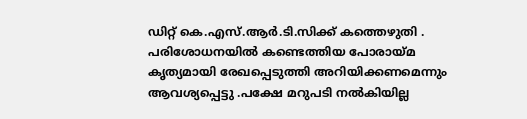ഡിറ്റ് കെ.എസ്.ആര്‍.ടി.സിക്ക് കത്തെഴുതി . പരിശോധനയിൽ കണ്ടെത്തിയ പോരായ്മ കൃത്യമായി രേഖപ്പെടുത്തി അറിയിക്കണമെന്നും ആവശ്യപ്പെട്ടു .പക്ഷേ മറുപടി നല്‍കിയില്ല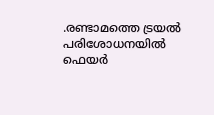.രണ്ടാമത്തെ ട്രയൽ പരിശോധനയിൽ ഫെയര്‍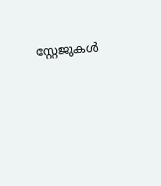സ്റ്റേജുകള്‍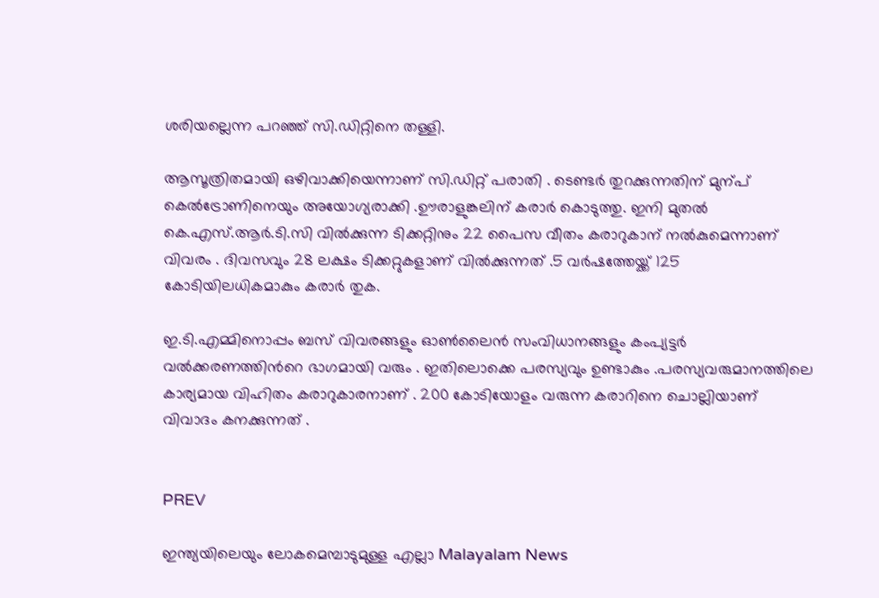ശരിയല്ലെന്ന പറഞ്ഞ് സി.ഡിറ്റിനെ തള്ളി.

ആസൂത്രിതമായി ഒഴിവാക്കിയെന്നാണ് സി.ഡിറ്റ് പരാതി . ടെണ്ടര്‍ തുറക്കുന്നതിന് മുന്പ് കെൽട്രോണിനെയും അയോഗ്യരാക്കി .ഊരാളുങ്കലിന് കരാര്‍ കൊടുത്തു. ഇനി മുതൽ കെ.എസ്.ആര്‍.ടി.സി വിൽക്കുന്ന ടിക്കറ്റിനും 22 പൈസ വീതം കരാറുകാന് നല്‍കുമെന്നാണ് വിവരം . ദിവസവും 28 ലക്ഷം ടിക്കറ്റുകളാണ് വിൽക്കുന്നത് .5 വര്‍ഷത്തേയ്ക്ക് 125 കോടിയിലധികമാകും കരാര്‍ തുക.

ഇ.ടി.എമ്മിനൊപ്പം ബസ് വിവരങ്ങളും ഓണ്‍ലൈന്‍ സംവിധാനങ്ങളും കംപ്യട്ടര്‍ വൽക്കരണത്തിന്‍റെ ഭാഗമായി വരും . ഇതിലൊക്കെ പരസ്യവും ഉണ്ടാകും .പരസ്യവരുമാനത്തിലെ കാര്യമായ വിഹിതം കരാറുകാരനാണ് . 200 കോടിയോളം വരുന്ന കരാറിനെ ചൊല്ലിയാണ് വിവാദം കനക്കുന്നത് .


PREV

ഇന്ത്യയിലെയും ലോകമെമ്പാടുമുള്ള എല്ലാ Malayalam News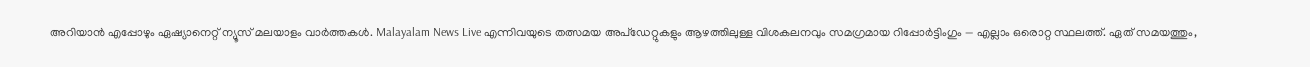അറിയാൻ എപ്പോഴും ഏഷ്യാനെറ്റ് ന്യൂസ് മലയാളം വാർത്തകൾ. Malayalam News Live എന്നിവയുടെ തത്സമയ അപ്‌ഡേറ്റുകളും ആഴത്തിലുള്ള വിശകലനവും സമഗ്രമായ റിപ്പോർട്ടിംഗും — എല്ലാം ഒരൊറ്റ സ്ഥലത്ത്. ഏത് സമയത്തും,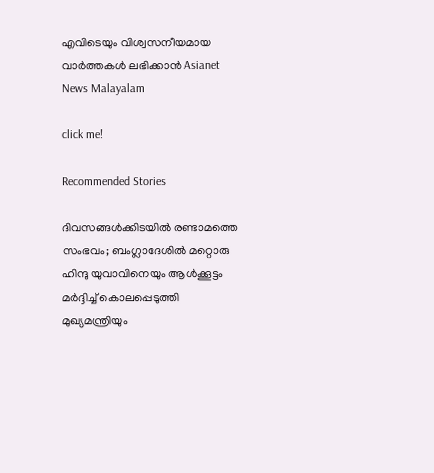എവിടെയും വിശ്വസനീയമായ വാർത്തകൾ ലഭിക്കാൻ Asianet News Malayalam

click me!

Recommended Stories

ദിവസങ്ങൾക്കിടയിൽ രണ്ടാമത്തെ സംഭവം; ബംഗ്ലാദേശിൽ മറ്റൊരു ഹിന്ദു യുവാവിനെയും ആൾക്കൂട്ടം മർദ്ദിച്ച് കൊലപ്പെടുത്തി
മുഖ്യമന്ത്രിയും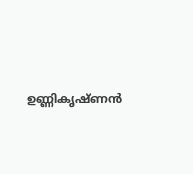ഉണ്ണികൃഷ്ണൻ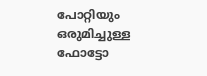പോറ്റിയും ഒരുമിച്ചുള്ള ഫോട്ടോ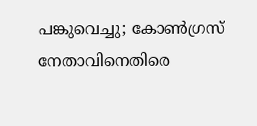പങ്കുവെച്ചു; കോൺഗ്രസ് നേതാവിനെതിരെ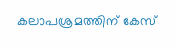കലാപശ്രമത്തിന് കേസ്